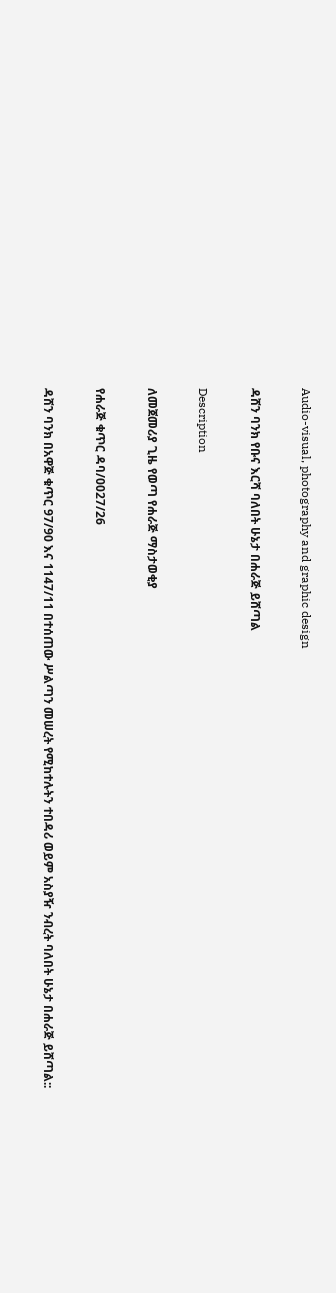Audio-visual, photography and graphic design

ዳሸን ባንክ የቡና እርሻ ባለበት ሁኔታ በሐራጅ ይሸጣል

Description

ለመጀመሪያ ጊዜ የወጣ የሐራጅ ማስታወቂያ

የሐራጅ ቁጥር ዳባ/0027/26

ዳሸን ባንክ በአዋጅ ቁጥር 97/90 እና 1147/11 በተሰጠው ሥልጣን መሠረት የሚከተሉትን ተበዳሪ ወይም አስያዥ ንብረት ባለበት ሁኔታ በሐራጅ ይሸጣል::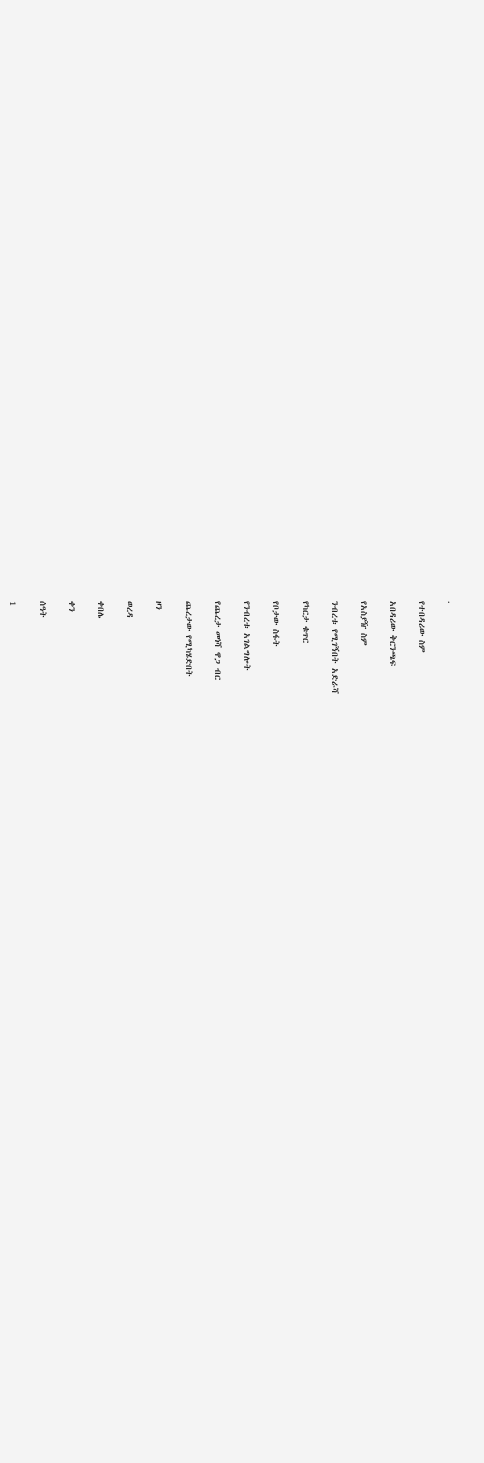.

የተበዳሪው ስም

አበዳሪው ቅርንጫፍ

የአስያዥ ስም

ንብረቱ የሚገኝበት አድራሻ

የካርታ ቁጥር

የቦታው ስፋት

የንብረቱ አገልግሎት

የጨረታ መነሻ ዋጋ ብር

ጨረታው የሚካሄድበት

ዞን

ወረዳ

ቀበሌ

ቀን

ሰዓት

1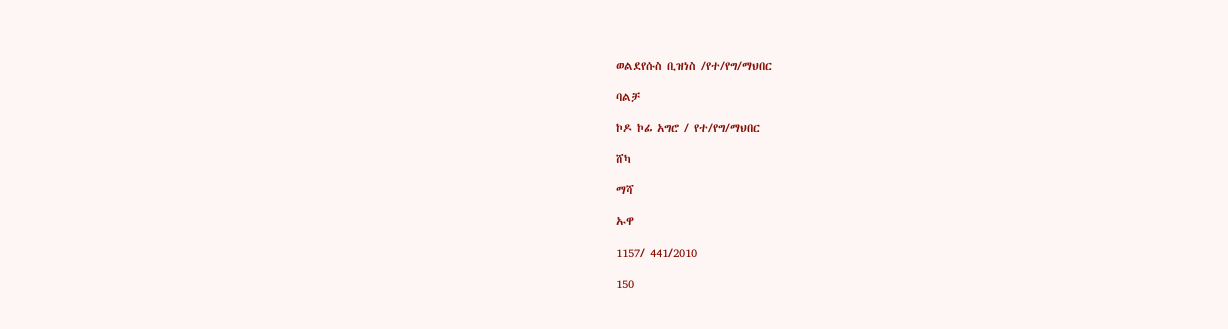ወልደየሱስ ቢዝነስ /የተ/የግ/ማህበር

ባልቻ

ኮዶ ኮፊ አግሮ / የተ/የግ/ማህበር

ሸካ

ማሻ

ኡዋ

1157/ 441/2010

150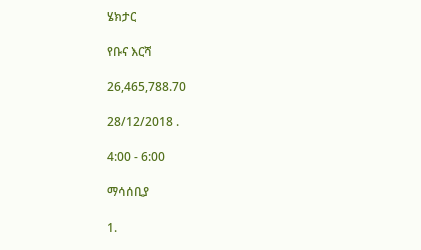ሄክታር

የቡና እርሻ

26,465,788.70

28/12/2018 .

4:00 - 6:00

ማሳሰቢያ

1.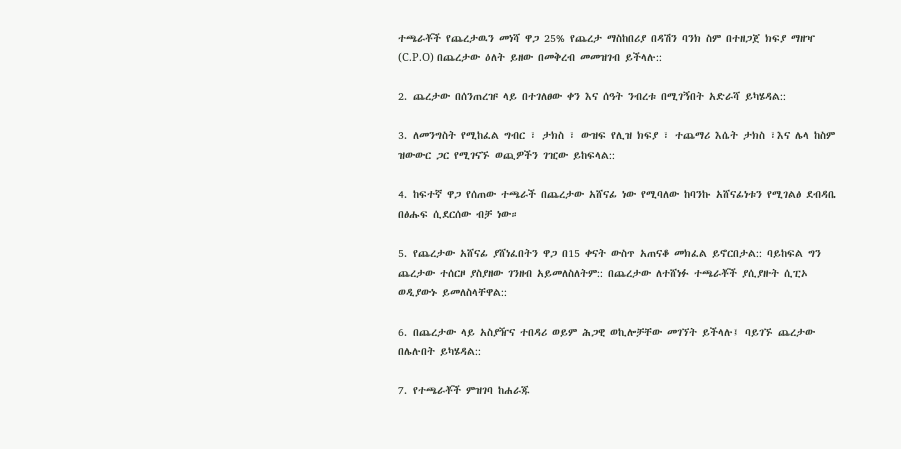ተጫራቾች የጨረታዉን መነሻ ዋጋ 25% የጨረታ ማስከበሪያ በዳሽን ባንክ ስም በተዘጋጀ ክፍያ ማዘዣ (C.P.O) በጨረታው ዕለት ይዘው በመቅረብ መመዝገብ ይችላሉ::

2. ጨረታው በሰንጠረዡ ላይ በተገለፀው ቀን እና ሰዓት ንብረቱ በሚገኝበት አድራሻ ይካሄዳል::

3. ለመንግስት የሚከፈል ግብር ፣ ታክስ ፣ ውዝፍ የሊዝ ክፍያ ፣ ተጨማሪ እሴት ታክስ ፣እና ሌላ ከስም ዝውውር ጋር የሚገናኙ ወጪዎችን ገዢው ይከፍላል::

4. ከፍተኛ ዋጋ የሰጠው ተጫራች በጨረታው አሸናፊ ነው የሚባለው ከባንኩ አሸናፊነቱን የሚገልፅ ደብዳቤ በፅሑፍ ሲደርሰው ብቻ ነው።

5. የጨረታው አሸናፊ ያሸነፈበትን ዋጋ በ15 ቀናት ውስጥ አጠናቆ መክፈል ይኖርበታል:: ባይከፍል ግን ጨረታው ተሰርዞ ያስያዘው ገንዘብ አይመለስለትም:: በጨረታው ለተሸነፉ ተጫራቾች ያሲያዙት ሲፒኦ ወዲያውኑ ይመለስላቸዋል::

6. በጨረታው ላይ አስያዥና ተበዳሪ ወይም ሕጋዊ ወኪሎቻቸው መገኘት ይችላሉ፤ ባይገኙ ጨረታው በሌሉበት ይካሄዳል::

7. የተጫራቾች ምዝገባ ከሐራጁ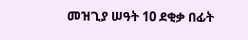መዝጊያ ሠዓት 10 ደቂቃ በፊት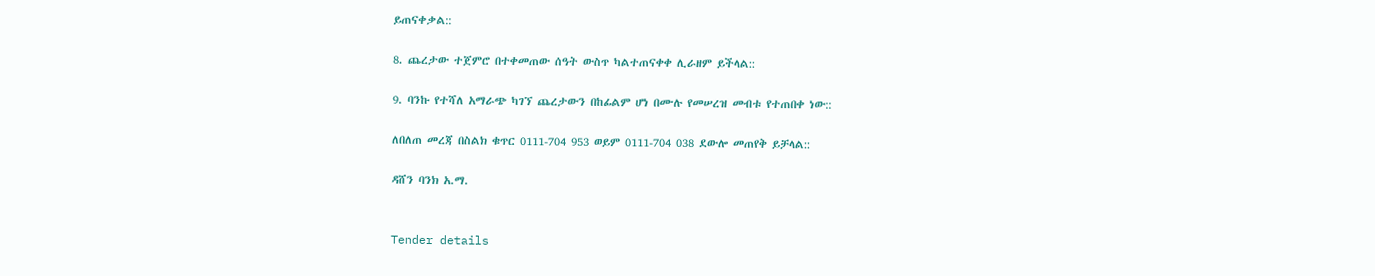ይጠናቀቃል::

8. ጨረታው ተጀምሮ በተቀመጠው ሰዓት ውስጥ ካልተጠናቀቀ ሊራዘም ይችላል::

9. ባንኩ የተሻለ አማራጭ ካገኘ ጨረታውን በከፊልም ሆነ በሙሉ የመሠረዝ መብቱ የተጠበቀ ነው::

ለበለጠ መረጃ በስልክ ቁጥር 0111-704 953 ወይም 0111-704 038 ደውሎ መጠየቅ ይቻላል::

ዳሸን ባንክ አ.ማ.


Tender details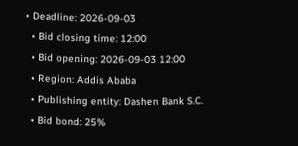• Deadline: 2026-09-03
  • Bid closing time: 12:00
  • Bid opening: 2026-09-03 12:00
  • Region: Addis Ababa
  • Publishing entity: Dashen Bank S.C.
  • Bid bond: 25%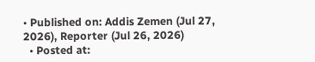• Published on: Addis Zemen (Jul 27, 2026), Reporter (Jul 26, 2026)
  • Posted at: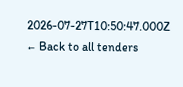2026-07-27T10:50:47.000Z
← Back to all tenders